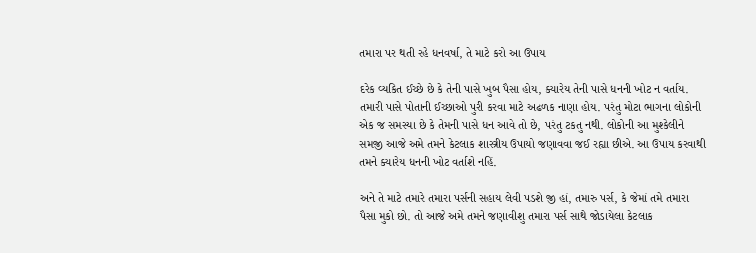તમારા પર થતી રહે ધનવર્ષા, તે માટે કરો આ ઉપાય

દરેક વ્યકિત ઈચ્છે છે કે તેની પાસે ખુબ પૈસા હોય, ક્યારેય તેની પાસે ધનની ખોટ ન વર્તાય. તમારી પાસે પોતાની ઈચ્છાઓ પુરી કરવા માટે અઢળક નાણા હોય. પરંતુ મોટા ભાગના લોકોની એક જ સમસ્યા છે કે તેમની પાસે ધન આવે તો છે, પરંતુ ટકતુ નથી. લોકોની આ મુશ્કેલીને સમજી આજે અમે તમને કેટલાક શાસ્ત્રીય ઉપાયો જણાવવા જઈ રહ્યા છીએ. આ ઉપાય કરવાથી તમને ક્યારેય ધનની ખોટ વર્તાશે નહિં.

અને તે માટે તમારે તમારા પર્સની સહાય લેવી પડશે જી હાં, તમારુ પર્સ, કે જેમાં તમે તમારા પૈસા મુકો છો. તો આજે અમે તમને જણાવીશુ તમારા પર્સ સાથે જોડાયેલા કેટલાક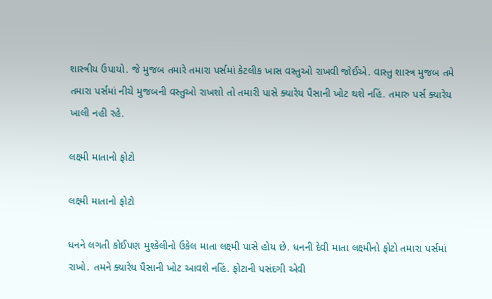શાસ્ત્રીય ઉપાયો. જે મુજબ તમારે તમારા પર્સમાં કેટલીક ખાસ વસ્તુઓ રાખવી જોઈએ. વાસ્તુ શાસ્ત્ર મુજબ તમે તમારા પર્સમાં નીચે મુજબની વસ્તુઓ રાખશો તો તમારી પાસે ક્યારેય પૈસાની ખોટ થશે નહિં. તમારુ પર્સ ક્યારેય ખાલી નહી રહે.

લક્ષ્મી માતાનો ફોટો

લક્ષ્મી માતાનો ફોટો

ધનને લગતી કોઈપણ મુશ્કેલીનો ઉકેલ માતા લક્ષ્મી પાસે હોય છે. ધનની દેવી માતા લક્ષ્મીનો ફોટો તમારા પર્સમાં રાખો. તમને ક્યારેય પૈસાની ખોટ આવશે નહિં. ફોટાની પસંદગી એવી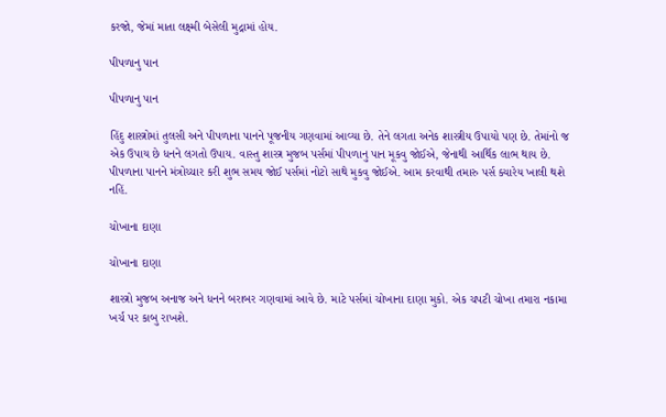કરજો, જેમાં માતા લક્ષ્મી બેસેલી મુદ્રામાં હોય.

પીપળાનુ પાન

પીપળાનુ પાન

હિંદુ શાસ્ત્રોમાં તુલસી અને પીપળાના પાનને પૂજનીય ગણવામાં આવ્યા છે. તેને લગતા અનેક શાસ્ત્રીય ઉપાયો પણ છે. તેમાંનો જ એક ઉપાય છે ધનને લગતો ઉપાય. વાસ્તુ શાસ્ત્ર મુજબ પર્સમાં પીપળાનુ પાન મૂકવુ જોઈએ, જેનાથી આર્થિક લાભ થાય છે. પીપળાના પાનને મંત્રોચ્ચાર કરી શુભ સમય જોઈ પર્સમાં નોટો સાથે મુકવુ જોઈએ. આમ કરવાથી તમારુ પર્સ ક્યારેય ખાલી થશે નહિં.

ચોખાના દાણા

ચોખાના દાણા

શાસ્ત્રો મુજબ અનાજ અને ધનને બરાબર ગણવામાં આવે છે. માટે પર્સમાં ચોખાના દાણા મુકો. એક ચપટી ચોખા તમારા નકામા ખર્ચ પર કાબુ રાખશે.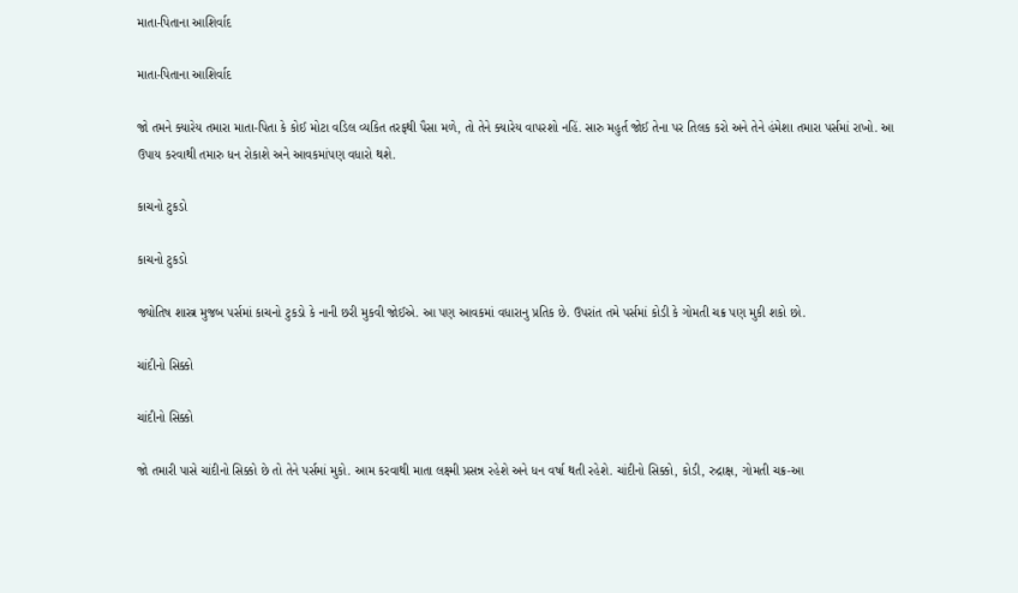માતા-પિતાના આશિર્વાદ

માતા-પિતાના આશિર્વાદ

જો તમને ક્યારેય તમારા માતા-પિતા કે કોઈ મોટા વડિલ વ્યકિત તરફથી પૈસા મળે, તો તેને ક્યારેય વાપરશો નહિં. સારુ મહુર્ત જોઈ તેના પર તિલક કરો અને તેને હંમેશા તમારા પર્સમાં રાખો. આ ઉપાય કરવાથી તમારુ ધન રોકાશે અને આવકમાંપણ વધારો થશે.

કાચનો ટુકડો

કાચનો ટુકડો

જ્યોતિષ શાસ્ત્ર મુજબ પર્સમાં કાચનો ટુકડો કે નાની છરી મુકવી જોઈએ. આ પણ આવકમાં વધારાનુ પ્રતિક છે. ઉપરાંત તમે પર્સમાં કોડી કે ગોમતી ચક્ર પણ મુકી શકો છો.

ચાંદીનો સિક્કો

ચાંદીનો સિક્કો

જો તમારી પાસે ચાંદીનો સિક્કો છે તો તેને પર્સમાં મુકો. આમ કરવાથી માતા લક્ષ્મી પ્રસન્ન રહેશે અને ધન વર્ષા થતી રહેશે. ચાંદીનો સિક્કો, કોડી, રુદ્રાક્ષ, ગોમતી ચક્ર-આ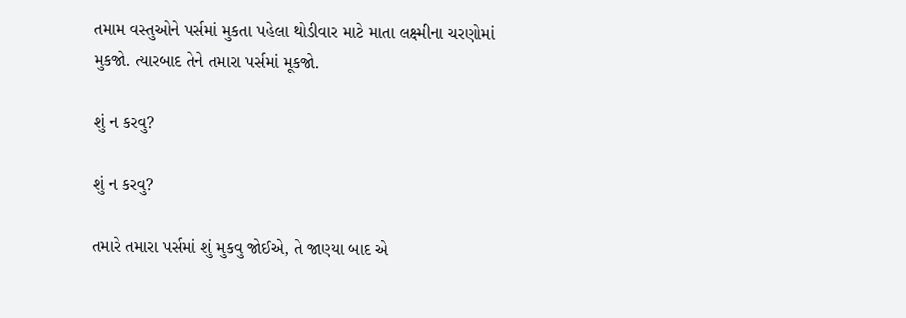તમામ વસ્તુઓને પર્સમાં મુકતા પહેલા થોડીવાર માટે માતા લક્ષ્મીના ચરણોમાં મુકજો. ત્યારબાદ તેને તમારા પર્સમાં મૂકજો.

શું ન કરવુ?

શું ન કરવુ?

તમારે તમારા પર્સમાં શું મુકવુ જોઈએ, તે જાણ્યા બાદ એ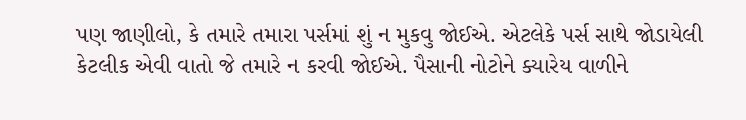પણ જાણીલો, કે તમારે તમારા પર્સમાં શું ન મુકવુ જોઈએ. એટલેકે પર્સ સાથે જોડાયેલી કેટલીક એવી વાતો જે તમારે ન કરવી જોઈએ. પૈસાની નોટોને ક્યારેય વાળીને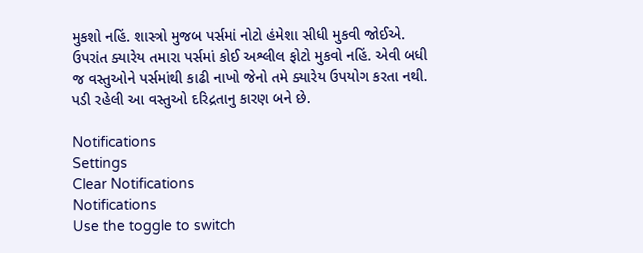મુકશો નહિં. શાસ્ત્રો મુજબ પર્સમાં નોટો હંમેશા સીધી મુકવી જોઈએ. ઉપરાંત ક્યારેય તમારા પર્સમાં કોઈ અશ્લીલ ફોટો મુકવો નહિં. એવી બધી જ વસ્તુઓને પર્સમાંથી કાઢી નાખો જેનો તમે ક્યારેય ઉપયોગ કરતા નથી. પડી રહેલી આ વસ્તુઓ દરિદ્રતાનુ કારણ બને છે.

Notifications
Settings
Clear Notifications
Notifications
Use the toggle to switch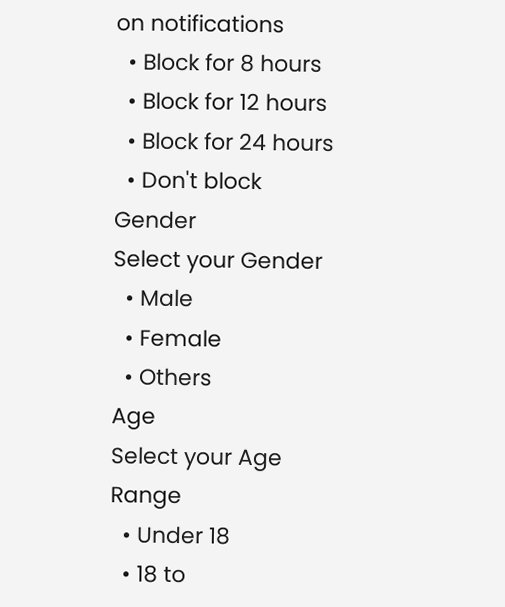on notifications
  • Block for 8 hours
  • Block for 12 hours
  • Block for 24 hours
  • Don't block
Gender
Select your Gender
  • Male
  • Female
  • Others
Age
Select your Age Range
  • Under 18
  • 18 to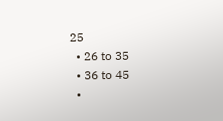25
  • 26 to 35
  • 36 to 45
  •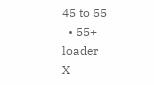45 to 55
  • 55+
loader
X